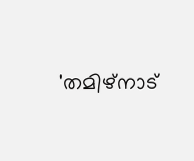'തമിഴ്‌നാട്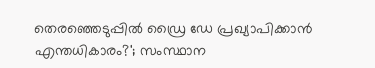തെരഞ്ഞെടുപ്പിൽ ഡ്രൈ ഡേ പ്രഖ്യാപിക്കാൻ എന്തധികാരം?'; സംസ്ഥാന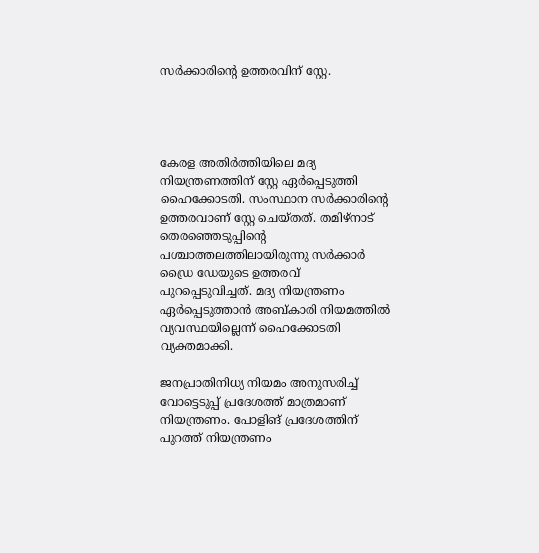സർക്കാരിൻ്റെ ഉത്തരവിന് സ്റ്റേ.




കേരള അതിര്‍ത്തിയിലെ മദ്യ നിയന്ത്രണത്തിന് സ്റ്റേ ഏര്‍പ്പെടുത്തി ഹൈക്കോടതി. സംസ്ഥാന സര്‍ക്കാരിന്റെ ഉത്തരവാണ് സ്റ്റേ ചെയ്തത്. തമിഴ്നാട് തെരഞ്ഞെടുപ്പിന്റെ പശ്ചാത്തലത്തിലായിരുന്നു സര്‍ക്കാര്‍ ഡ്രൈ ഡേയുടെ ഉത്തരവ് പുറപ്പെടുവിച്ചത്. മദ്യ നിയന്ത്രണം ഏര്‍പ്പെടുത്താന്‍ അബ്കാരി നിയമത്തില്‍ വ്യവസ്ഥയില്ലെന്ന് ഹൈക്കോടതി വ്യക്തമാക്കി.

ജനപ്രാതിനിധ്യ നിയമം അനുസരിച്ച് വോട്ടെടുപ്പ് പ്രദേശത്ത് മാത്രമാണ് നിയന്ത്രണം. പോളിങ് പ്രദേശത്തിന് പുറത്ത് നിയന്ത്രണം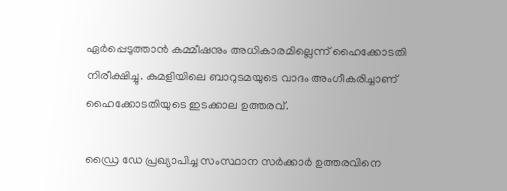ഏര്‍പ്പെടുത്താന്‍ കമ്മീഷനും അധികാരമില്ലെന്ന് ഹൈക്കോടതി നിരീക്ഷിച്ചു. കുമളിയിലെ ബാറുടമയുടെ വാദം അംഗീകരിച്ചാണ് ഹൈക്കോടതിയുടെ ഇടക്കാല ഉത്തരവ്.

ഡ്രൈ ഡേ പ്രഖ്യാപിച്ച സംസ്ഥാന സര്‍ക്കാര്‍ ഉത്തരവിനെ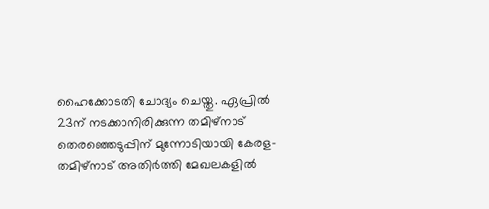ഹൈക്കോടതി ചോദ്യം ചെയ്തു. ഏപ്രില്‍ 23ന് നടക്കാനിരിക്കുന്ന തമിഴ്‌നാട് തെരഞ്ഞെടുപ്പിന് മുന്നോടിയായി കേരള-തമിഴ്‌നാട് അതിര്‍ത്തി മേഖലകളില്‍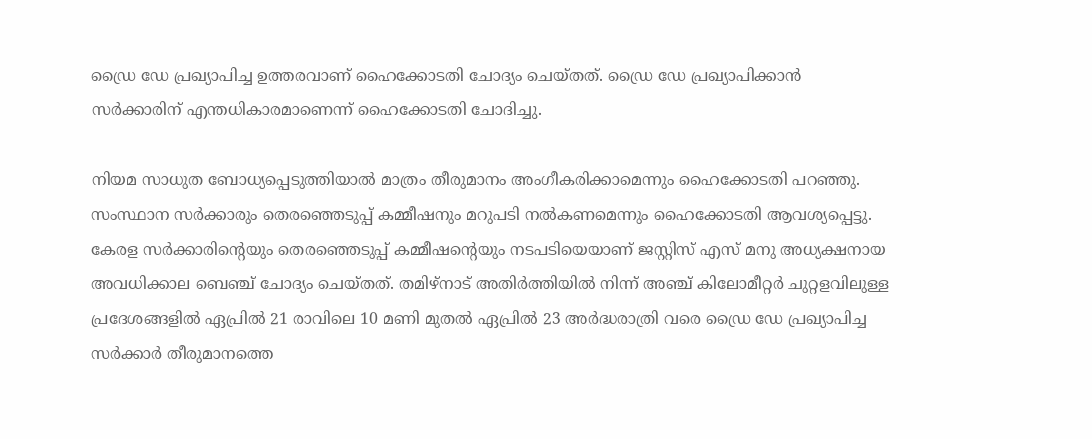ഡ്രൈ ഡേ പ്രഖ്യാപിച്ച ഉത്തരവാണ് ഹൈക്കോടതി ചോദ്യം ചെയ്തത്. ഡ്രൈ ഡേ പ്രഖ്യാപിക്കാന്‍ സര്‍ക്കാരിന് എന്തധികാരമാണെന്ന് ഹൈക്കോടതി ചോദിച്ചു.

നിയമ സാധുത ബോധ്യപ്പെടുത്തിയാല്‍ മാത്രം തീരുമാനം അംഗീകരിക്കാമെന്നും ഹൈക്കോടതി പറഞ്ഞു. സംസ്ഥാന സര്‍ക്കാരും തെരഞ്ഞെടുപ്പ് കമ്മീഷനും മറുപടി നല്‍കണമെന്നും ഹൈക്കോടതി ആവശ്യപ്പെട്ടു. കേരള സര്‍ക്കാരിന്റെയും തെരഞ്ഞെടുപ്പ് കമ്മീഷന്റെയും നടപടിയെയാണ് ജസ്റ്റിസ് എസ് മനു അധ്യക്ഷനായ അവധിക്കാല ബെഞ്ച് ചോദ്യം ചെയ്തത്. തമിഴ്നാട് അതിര്‍ത്തിയില്‍ നിന്ന് അഞ്ച് കിലോമീറ്റര്‍ ചുറ്റളവിലുള്ള പ്രദേശങ്ങളില്‍ ഏപ്രില്‍ 21 രാവിലെ 10 മണി മുതല്‍ ഏപ്രില്‍ 23 അര്‍ദ്ധരാത്രി വരെ ഡ്രൈ ഡേ പ്രഖ്യാപിച്ച സര്‍ക്കാര്‍ തീരുമാനത്തെ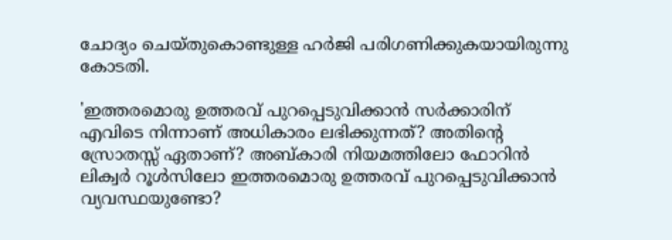ചോദ്യം ചെയ്തുകൊണ്ടുള്ള ഹര്‍ജി പരിഗണിക്കുകയായിരുന്നു കോടതി.

'ഇത്തരമൊരു ഉത്തരവ് പുറപ്പെടുവിക്കാന്‍ സര്‍ക്കാരിന് എവിടെ നിന്നാണ് അധികാരം ലഭിക്കുന്നത്? അതിന്റെ സ്രോതസ്സ് ഏതാണ്? അബ്കാരി നിയമത്തിലോ ഫോറിന്‍ ലിക്വര്‍ റൂള്‍സിലോ ഇത്തരമൊരു ഉത്തരവ് പുറപ്പെടുവിക്കാന്‍ വ്യവസ്ഥയുണ്ടോ?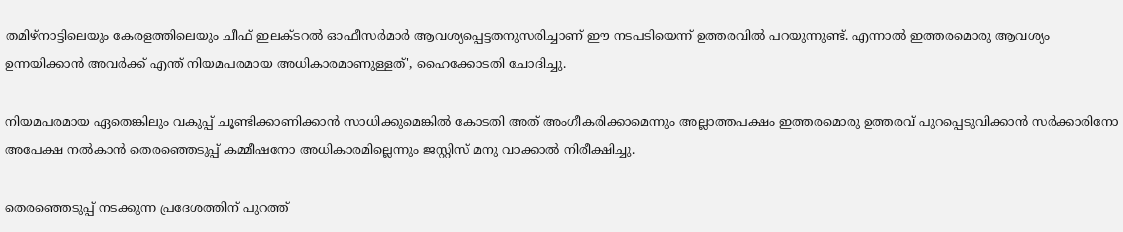തമിഴ്‌നാട്ടിലെയും കേരളത്തിലെയും ചീഫ് ഇലക്ടറല്‍ ഓഫീസര്‍മാര്‍ ആവശ്യപ്പെട്ടതനുസരിച്ചാണ് ഈ നടപടിയെന്ന് ഉത്തരവില്‍ പറയുന്നുണ്ട്. എന്നാല്‍ ഇത്തരമൊരു ആവശ്യം ഉന്നയിക്കാന്‍ അവര്‍ക്ക് എന്ത് നിയമപരമായ അധികാരമാണുള്ളത്', ഹൈക്കോടതി ചോദിച്ചു.

നിയമപരമായ ഏതെങ്കിലും വകുപ്പ് ചൂണ്ടിക്കാണിക്കാന്‍ സാധിക്കുമെങ്കില്‍ കോടതി അത് അംഗീകരിക്കാമെന്നും അല്ലാത്തപക്ഷം ഇത്തരമൊരു ഉത്തരവ് പുറപ്പെടുവിക്കാന്‍ സര്‍ക്കാരിനോ അപേക്ഷ നല്‍കാന്‍ തെരഞ്ഞെടുപ്പ് കമ്മീഷനോ അധികാരമില്ലെന്നും ജസ്റ്റിസ് മനു വാക്കാല്‍ നിരീക്ഷിച്ചു.

തെരഞ്ഞെടുപ്പ് നടക്കുന്ന പ്രദേശത്തിന് പുറത്ത്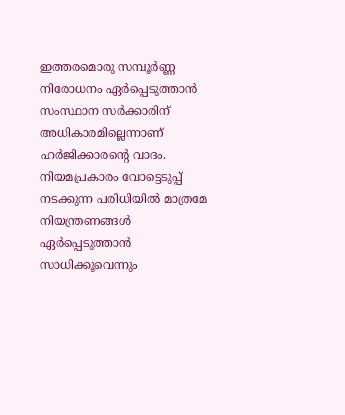ഇത്തരമൊരു സമ്പൂര്‍ണ്ണ നിരോധനം ഏര്‍പ്പെടുത്താന്‍ സംസ്ഥാന സര്‍ക്കാരിന് അധികാരമില്ലെന്നാണ് ഹര്‍ജിക്കാരന്റെ വാദം. നിയമപ്രകാരം വോട്ടെടുപ്പ് നടക്കുന്ന പരിധിയില്‍ മാത്രമേ നിയന്ത്രണങ്ങള്‍ ഏര്‍പ്പെടുത്താന്‍ സാധിക്കൂവെന്നും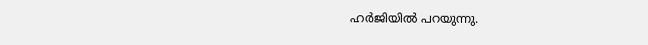ഹര്‍ജിയില്‍ പറയുന്നു.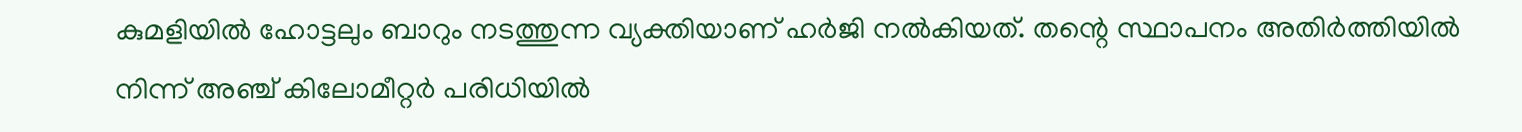കുമളിയില്‍ ഹോട്ടലും ബാറും നടത്തുന്ന വ്യക്തിയാണ് ഹര്‍ജി നല്‍കിയത്. തന്റെ സ്ഥാപനം അതിര്‍ത്തിയില്‍ നിന്ന് അഞ്ച് കിലോമീറ്റര്‍ പരിധിയില്‍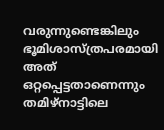വരുന്നുണ്ടെങ്കിലും ഭൂമിശാസ്ത്രപരമായി അത് ഒറ്റപ്പെട്ടതാണെന്നും തമിഴ്‌നാട്ടിലെ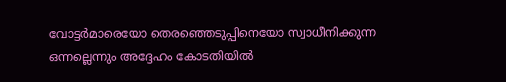വോട്ടര്‍മാരെയോ തെരഞ്ഞെടുപ്പിനെയോ സ്വാധീനിക്കുന്ന ഒന്നല്ലെന്നും അദ്ദേഹം കോടതിയില്‍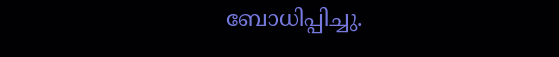ബോധിപ്പിച്ചു.